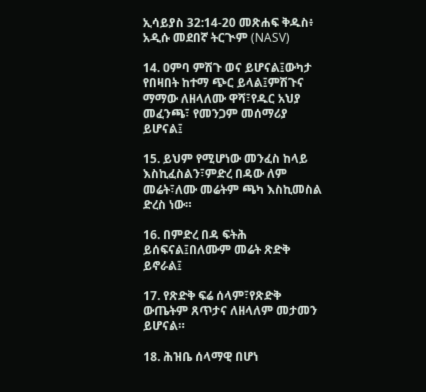ኢሳይያስ 32:14-20 መጽሐፍ ቅዱስ፥ አዲሱ መደበኛ ትርጒም (NASV)

14. ዐምባ ምሽጉ ወና ይሆናል፤ውካታ የበዛበት ከተማ ጭር ይላል፤ምሽጉና ማማው ለዘላለሙ ዋሻ፣የዱር አህያ መፈንጫ፣ የመንጋም መሰማሪያ ይሆናል፤

15. ይህም የሚሆነው መንፈስ ከላይ እስኪፈስልን፣ምድረ በዳው ለም መሬት፣ለሙ መሬትም ጫካ እስኪመስል ድረስ ነው።

16. በምድረ በዳ ፍትሕ ይሰፍናል፤በለሙም መሬት ጽድቅ ይኖራል፤

17. የጽድቅ ፍሬ ሰላም፣የጽድቅ ውጤትም ጸጥታና ለዘላለም መታመን ይሆናል።

18. ሕዝቤ ሰላማዊ በሆነ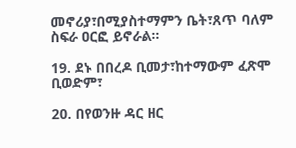መኖሪያ፣በሚያስተማምን ቤት፣ጸጥ ባለም ስፍራ ዐርፎ ይኖራል።

19. ደኑ በበረዶ ቢመታ፣ከተማውም ፈጽሞ ቢወድም፣

20. በየወንዙ ዳር ዘር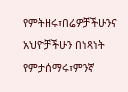የምትዘሩ፣በሬዎቻችሁንና አህዮቻችሁን በነጻነት የምታሰማሩ፣ምንኛ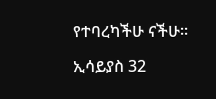የተባረካችሁ ናችሁ።

ኢሳይያስ 32